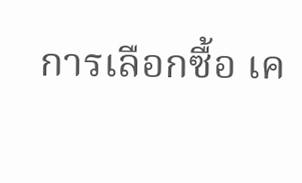การเลือกซื้อ เค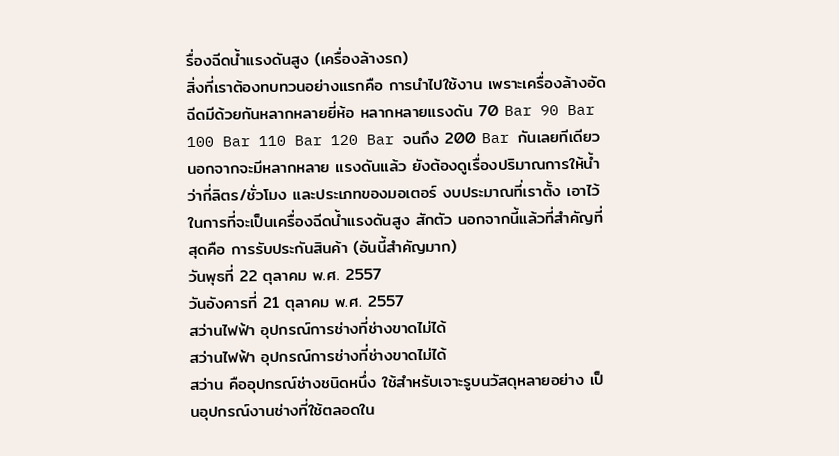รื่องฉีดน้ำแรงดันสูง (เครื่องล้างรถ)
สิ่งที่เราต้องทบทวนอย่างแรกคือ การนำไปใช้งาน เพราะเครื่องล้างอัดฉีดมีด้วยกันหลากหลายยี่ห้อ หลากหลายแรงดัน 70 Bar 90 Bar 100 Bar 110 Bar 120 Bar จนถึง 200 Bar กันเลยทีเดียว นอกจากจะมีหลากหลาย แรงดันแล้ว ยังต้องดูเรื่องปริมาณการให้น้ำว่ากี่ลิตร/ชั่วโมง และประเภทของมอเตอร์ งบประมาณที่เราตั้ง เอาไว้ในการที่จะเป็นเครื่องฉีดน้ำแรงดันสูง สักตัว นอกจากนี้แล้วที่สำคัญที่สุดคือ การรับประกันสินค้า (อันนี้สำคัญมาก)
วันพุธที่ 22 ตุลาคม พ.ศ. 2557
วันอังคารที่ 21 ตุลาคม พ.ศ. 2557
สว่านไฟฟ้า อุปกรณ์การช่างที่ช่างขาดไม่ได้
สว่านไฟฟ้า อุปกรณ์การช่างที่ช่างขาดไม่ได้
สว่าน คืออุปกรณ์ช่างชนิดหนึ่ง ใช้สำหรับเจาะรูบนวัสดุหลายอย่าง เป็นอุปกรณ์งานช่างที่ใช้ตลอดใน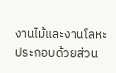งานไม้และงานโลหะ ประกอบด้วยส่วน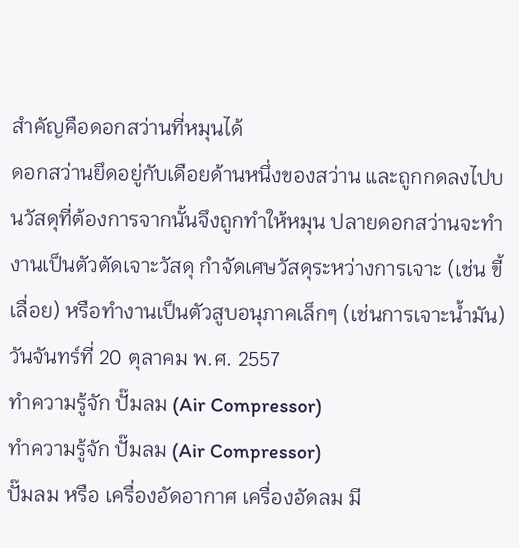สำคัญคือดอกสว่านที่หมุนได้
ดอกสว่านยึดอยู่กับเดือยด้านหนึ่งของสว่าน และถูกกดลงไปบนวัสดุที่ต้องการจากนั้นจึงถูกทำให้หมุน ปลายดอกสว่านจะทำงานเป็นตัวตัดเจาะวัสดุ กำจัดเศษวัสดุระหว่างการเจาะ (เช่น ขี้เลื่อย) หรือทำงานเป็นตัวสูบอนุภาคเล็กๆ (เช่นการเจาะน้ำมัน)
วันจันทร์ที่ 20 ตุลาคม พ.ศ. 2557
ทำความรู้จัก ปั๊มลม (Air Compressor)
ทำความรู้จัก ปั๊มลม (Air Compressor)
ปั๊มลม หรือ เครื่องอัดอากาศ เครื่องอัดลม มี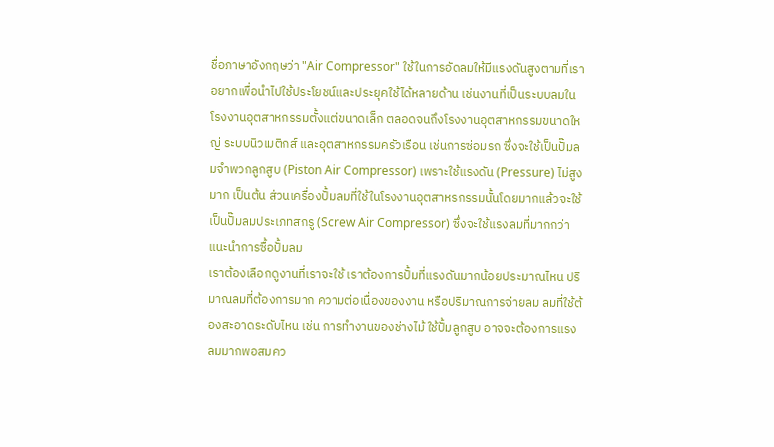ชื่อภาษาอังกฤษว่า "Air Compressor" ใช้ในการอัดลมให้มีแรงดันสูงตามที่เราอยากเพื่อนำไปใช้ประโยชน์และประยุคใช้ได้หลายด้าน เช่นงานที่เป็นระบบลมในโรงงานอุตสาหกรรมตั้งแต่ขนาดเล็ก ตลอดจนถึงโรงงานอุตสาหกรรมขนาดใหญ่ ระบบนิวเมติกส์ และอุตสาหกรรมครัวเรือน เช่นการซ่อมรถ ซึ่งจะใช้เป็นปั๊มลมจำพวกลูกสูบ (Piston Air Compressor) เพราะใช้แรงดัน (Pressure) ไม่สูงมาก เป็นต้น ส่วนเครื่องปั้มลมที่ใช้ในโรงงานอุตสาหรกรรมนั้นโดยมากแล้วจะใช้เป็นปั๊มลมประเภทสกรู (Screw Air Compressor) ซึ่งจะใช้แรงลมที่มากกว่า
แนะนำการซื้อปั้มลม
เราต้องเลือกดูงานที่เราจะใช้ เราต้องการปั้มที่แรงดันมากน้อยประมาณไหน ปริมาณลมที่ต้องการมาก ความต่อเนื่องของงาน หรือปริมาณการจ่ายลม ลมที่ใช้ต้องสะอาดระดับไหน เช่น การทำงานของช่างไม้ ใช้ปั้มลูกสูบ อาจจะต้องการแรงลมมากพอสมคว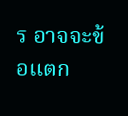ร อาจจะข้อแตก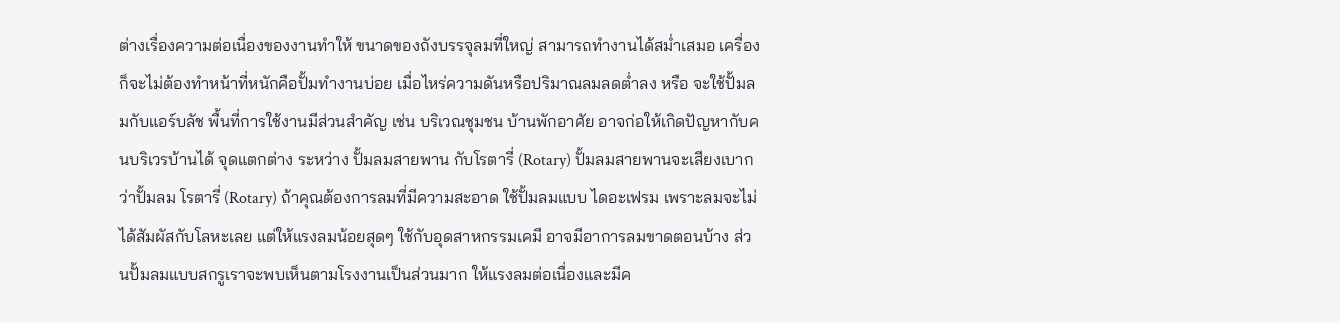ต่างเรื่องความต่อเนื่องของงานทำให้ ขนาดของถังบรรจุลมที่ใหญ่ สามารถทำงานได้สม่ำเสมอ เครื่องก็จะไม่ต้องทำหน้าที่หนักคือปั้มทำงานบ่อย เมื่อไหร่ความดันหรือปริมาณลมลดต่ำลง หรือ จะใช้ปั้มลมกับแอร์บลัช พื้นที่การใช้งานมีส่วนสำคัญ เช่น บริเวณชุมชน บ้านพักอาศัย อาจก่อให้เกิดปัญหากับคนบริเวรบ้านได้ จุดแตกต่าง ระหว่าง ปั้มลมสายพาน กับโรตารี่ (Rotary) ปั้มลมสายพานจะเสียงเบากว่าปั้มลม โรตารี่ (Rotary) ถ้าคุณต้องการลมที่มีความสะอาด ใช้ปั้มลมแบบ ไดอะเฟรม เพราะลมจะไม่ได้สัมผัสกับโลหะเลย แต่ให้แรงลมน้อยสุดๆ ใช้กับอุดสาหกรรมเคมี อาจมีอาการลมขาดตอนบ้าง ส่วนปั้มลมแบบสกรูเราจะพบเห็นตามโรงงานเป็นส่วนมาก ให้แรงลมต่อเนื่องและมีค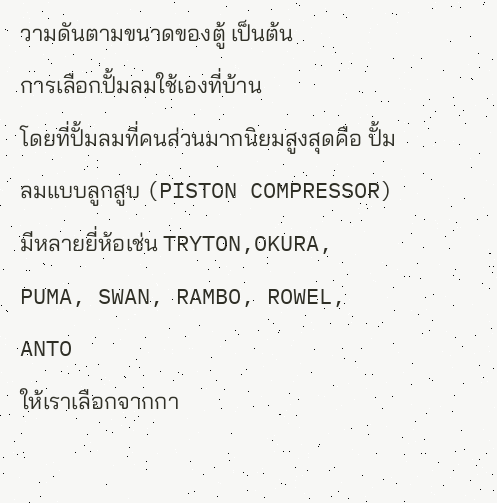วามดันตามขนาดของตู้ เป็นต้น
การเลือกปั้มลมใช้เองที่บ้าน
โดยที่ปั้มลมที่คนส่วนมากนิยมสูงสุดคือ ปั้มลมแบบลูกสูบ (PISTON COMPRESSOR) มีหลายยี่ห้อเช่น TRYTON,OKURA, PUMA, SWAN, RAMBO, ROWEL, ANTO
ให้เราเลือกจากกา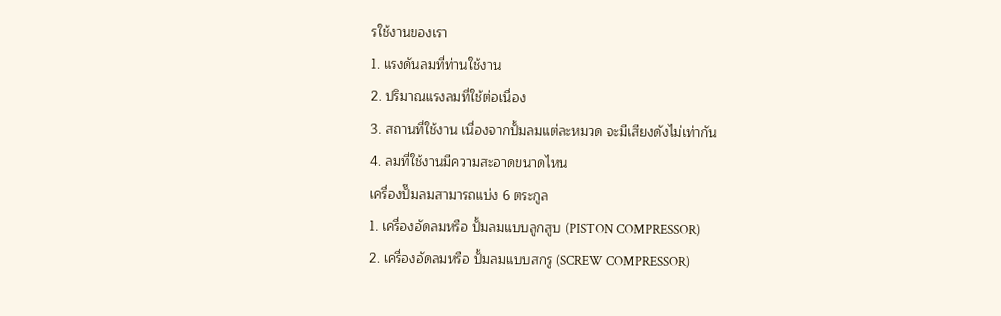รใช้งานของเรา
1. แรงดันลมที่ท่านใช้งาน
2. ปริมาณแรงลมที่ใช้ต่อเนื่อง
3. สถานที่ใช้งาน เนื่องจากปั้มลมแต่ละหมวด จะมีเสียงดังไม่เท่ากัน
4. ลมที่ใช้งานมีความสะอาดขนาดไหน
เครื่องปั๊มลมสามารถแบ่ง 6 ตระกูล
1. เครื่องอัดลมหรือ ปั้มลมแบบลูกสูบ (PISTON COMPRESSOR)
2. เครื่องอัดลมหรือ ปั้มลมแบบสกรู (SCREW COMPRESSOR)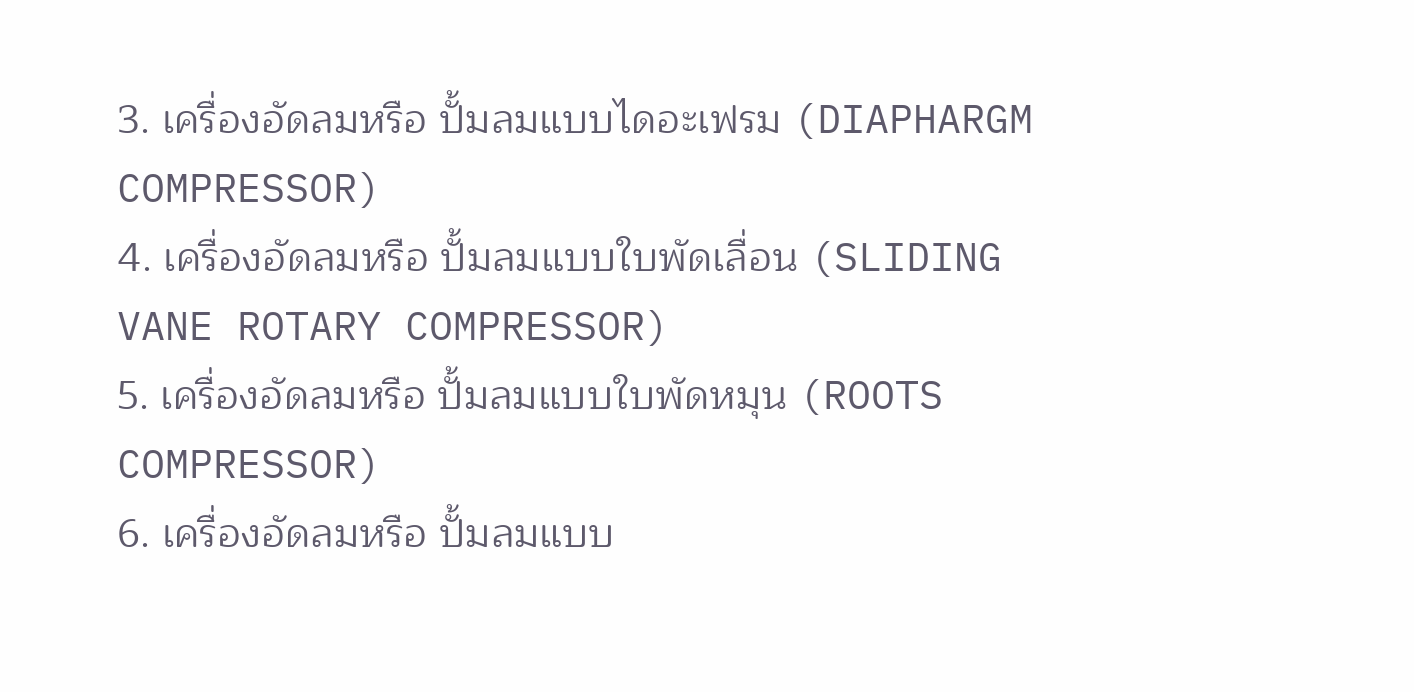3. เครื่องอัดลมหรือ ปั้มลมแบบไดอะเฟรม (DIAPHARGM COMPRESSOR)
4. เครื่องอัดลมหรือ ปั้มลมแบบใบพัดเลื่อน (SLIDING VANE ROTARY COMPRESSOR)
5. เครื่องอัดลมหรือ ปั้มลมแบบใบพัดหมุน (ROOTS COMPRESSOR)
6. เครื่องอัดลมหรือ ปั้มลมแบบ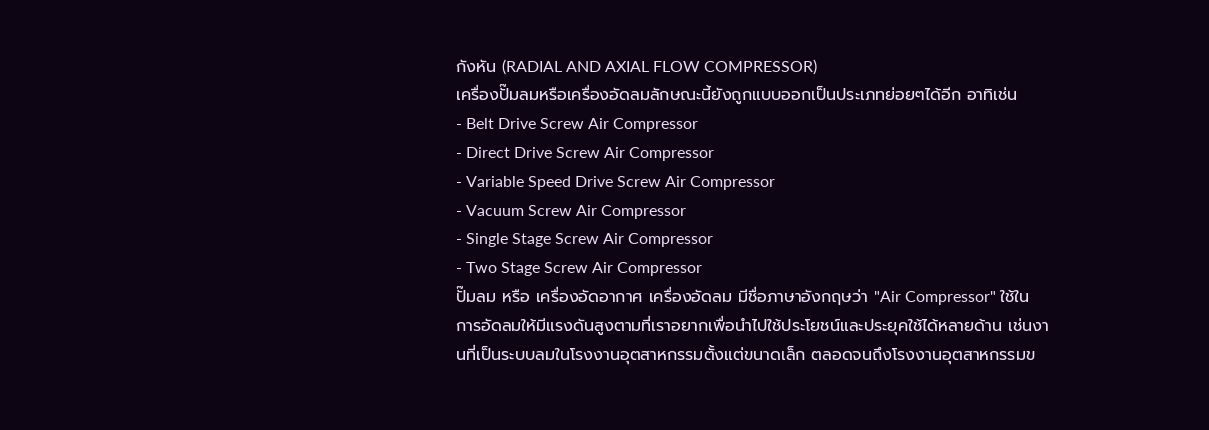กังหัน (RADIAL AND AXIAL FLOW COMPRESSOR)
เครื่องปั๊มลมหรือเครื่องอัดลมลักษณะนี้ยังถูกแบบออกเป็นประเภทย่อยๆได้อีก อาทิเช่น
- Belt Drive Screw Air Compressor
- Direct Drive Screw Air Compressor
- Variable Speed Drive Screw Air Compressor
- Vacuum Screw Air Compressor
- Single Stage Screw Air Compressor
- Two Stage Screw Air Compressor
ปั๊มลม หรือ เครื่องอัดอากาศ เครื่องอัดลม มีชื่อภาษาอังกฤษว่า "Air Compressor" ใช้ในการอัดลมให้มีแรงดันสูงตามที่เราอยากเพื่อนำไปใช้ประโยชน์และประยุคใช้ได้หลายด้าน เช่นงานที่เป็นระบบลมในโรงงานอุตสาหกรรมตั้งแต่ขนาดเล็ก ตลอดจนถึงโรงงานอุตสาหกรรมข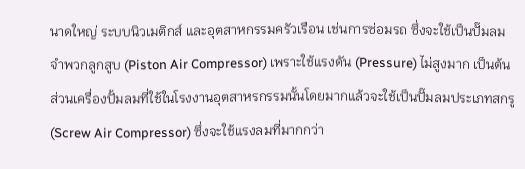นาดใหญ่ ระบบนิวเมติกส์ และอุตสาหกรรมครัวเรือน เช่นการซ่อมรถ ซึ่งจะใช้เป็นปั๊มลมจำพวกลูกสูบ (Piston Air Compressor) เพราะใช้แรงดัน (Pressure) ไม่สูงมาก เป็นต้น ส่วนเครื่องปั้มลมที่ใช้ในโรงงานอุตสาหรกรรมนั้นโดยมากแล้วจะใช้เป็นปั๊มลมประเภทสกรู (Screw Air Compressor) ซึ่งจะใช้แรงลมที่มากกว่า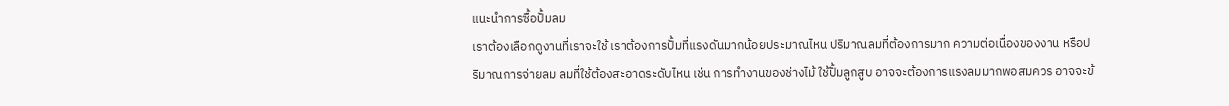แนะนำการซื้อปั้มลม
เราต้องเลือกดูงานที่เราจะใช้ เราต้องการปั้มที่แรงดันมากน้อยประมาณไหน ปริมาณลมที่ต้องการมาก ความต่อเนื่องของงาน หรือปริมาณการจ่ายลม ลมที่ใช้ต้องสะอาดระดับไหน เช่น การทำงานของช่างไม้ ใช้ปั้มลูกสูบ อาจจะต้องการแรงลมมากพอสมควร อาจจะข้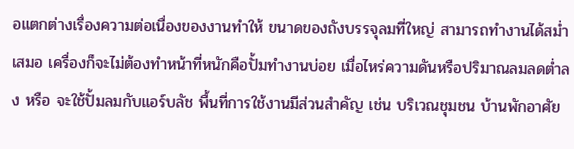อแตกต่างเรื่องความต่อเนื่องของงานทำให้ ขนาดของถังบรรจุลมที่ใหญ่ สามารถทำงานได้สม่ำเสมอ เครื่องก็จะไม่ต้องทำหน้าที่หนักคือปั้มทำงานบ่อย เมื่อไหร่ความดันหรือปริมาณลมลดต่ำลง หรือ จะใช้ปั้มลมกับแอร์บลัช พื้นที่การใช้งานมีส่วนสำคัญ เช่น บริเวณชุมชน บ้านพักอาศัย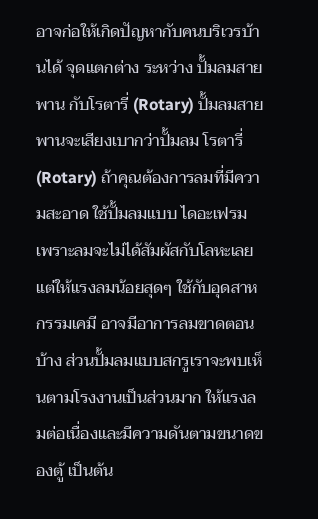อาจก่อให้เกิดปัญหากับคนบริเวรบ้านได้ จุดแตกต่าง ระหว่าง ปั้มลมสายพาน กับโรตารี่ (Rotary) ปั้มลมสายพานจะเสียงเบากว่าปั้มลม โรตารี่ (Rotary) ถ้าคุณต้องการลมที่มีความสะอาด ใช้ปั้มลมแบบ ไดอะเฟรม เพราะลมจะไม่ได้สัมผัสกับโลหะเลย แต่ให้แรงลมน้อยสุดๆ ใช้กับอุดสาหกรรมเคมี อาจมีอาการลมขาดตอนบ้าง ส่วนปั้มลมแบบสกรูเราจะพบเห็นตามโรงงานเป็นส่วนมาก ให้แรงลมต่อเนื่องและมีความดันตามขนาดของตู้ เป็นต้น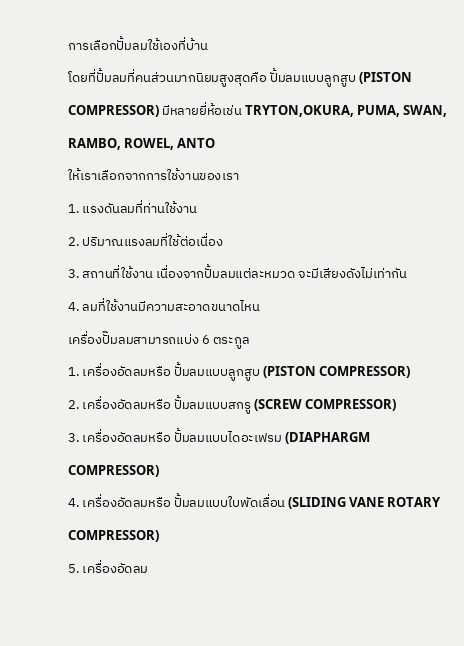การเลือกปั้มลมใช้เองที่บ้าน
โดยที่ปั้มลมที่คนส่วนมากนิยมสูงสุดคือ ปั้มลมแบบลูกสูบ (PISTON COMPRESSOR) มีหลายยี่ห้อเช่น TRYTON,OKURA, PUMA, SWAN, RAMBO, ROWEL, ANTO
ให้เราเลือกจากการใช้งานของเรา
1. แรงดันลมที่ท่านใช้งาน
2. ปริมาณแรงลมที่ใช้ต่อเนื่อง
3. สถานที่ใช้งาน เนื่องจากปั้มลมแต่ละหมวด จะมีเสียงดังไม่เท่ากัน
4. ลมที่ใช้งานมีความสะอาดขนาดไหน
เครื่องปั๊มลมสามารถแบ่ง 6 ตระกูล
1. เครื่องอัดลมหรือ ปั้มลมแบบลูกสูบ (PISTON COMPRESSOR)
2. เครื่องอัดลมหรือ ปั้มลมแบบสกรู (SCREW COMPRESSOR)
3. เครื่องอัดลมหรือ ปั้มลมแบบไดอะเฟรม (DIAPHARGM COMPRESSOR)
4. เครื่องอัดลมหรือ ปั้มลมแบบใบพัดเลื่อน (SLIDING VANE ROTARY COMPRESSOR)
5. เครื่องอัดลม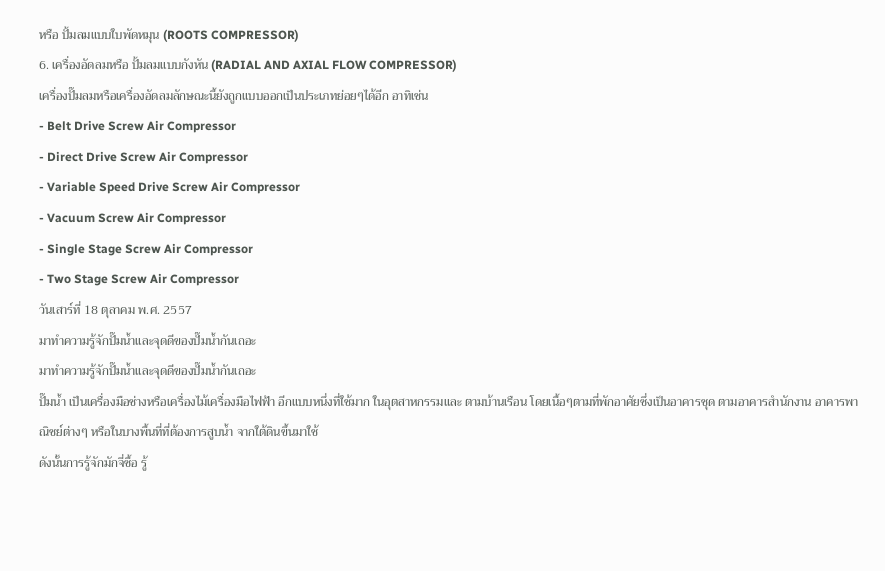หรือ ปั้มลมแบบใบพัดหมุน (ROOTS COMPRESSOR)
6. เครื่องอัดลมหรือ ปั้มลมแบบกังหัน (RADIAL AND AXIAL FLOW COMPRESSOR)
เครื่องปั๊มลมหรือเครื่องอัดลมลักษณะนี้ยังถูกแบบออกเป็นประเภทย่อยๆได้อีก อาทิเช่น
- Belt Drive Screw Air Compressor
- Direct Drive Screw Air Compressor
- Variable Speed Drive Screw Air Compressor
- Vacuum Screw Air Compressor
- Single Stage Screw Air Compressor
- Two Stage Screw Air Compressor
วันเสาร์ที่ 18 ตุลาคม พ.ศ. 2557
มาทำความรู้จักปั๊มน้ำและจุดดีของปั๊มน้ำกันเถอะ
มาทำความรู้จักปั๊มน้ำและจุดดีของปั๊มน้ำกันเถอะ
ปั๊มน้ำ เป็นเครื่องมือช่างหรือเครื่องไม้เครื่องมือไฟฟ้า อีกแบบหนึ่งที่ใช้มาก ในอุตสาหกรรมและ ตามบ้านเรือน โดยเนื้อๆตามที่พักอาศัยซึ่งเป็นอาคารชุด ตามอาคารสำนักงาน อาคารพาณิชย์ต่างๆ หรือในบางพื้นที่ที่ต้องการสูบน้ำ จากใต้ดินขึ้นมาใช้
ดังนั้นการรู้จักมักจี่ซื้อ รู้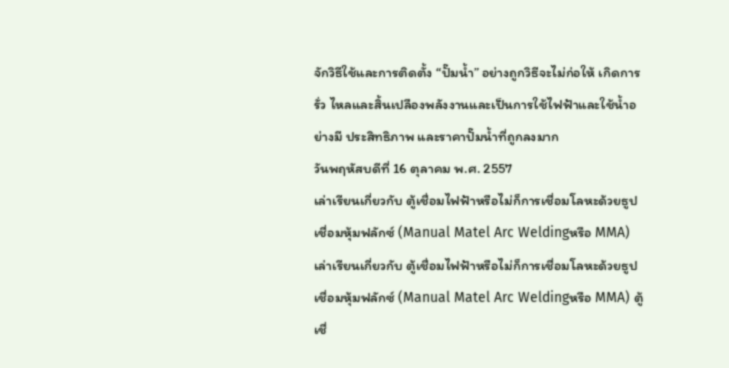จักวิธีใช้และการติดตั้ง “ปั๊มน้ำ” อย่างถูกวิธีจะไม่ก่อให้ เกิดการรั่ว ไหลและสิ้นเปลืองพลังงานและเป็นการใช้ไฟฟ้าและใช้น้ำอย่างมี ประสิทธิภาพ และราคาปั๊มน้ำที่ถูกลงมาก
วันพฤหัสบดีที่ 16 ตุลาคม พ.ศ. 2557
เล่าเรียนเกี่ยวกับ ตู้เชื่อมไฟฟ้าหรือไม่ก็การเชื่อมโลหะด้วยธูปเชื่อมหุ้มฟลักซ์ (Manual Matel Arc Weldingหรือ MMA)
เล่าเรียนเกี่ยวกับ ตู้เชื่อมไฟฟ้าหรือไม่ก็การเชื่อมโลหะด้วยธูปเชื่อมหุ้มฟลักซ์ (Manual Matel Arc Weldingหรือ MMA) ตู้เชื่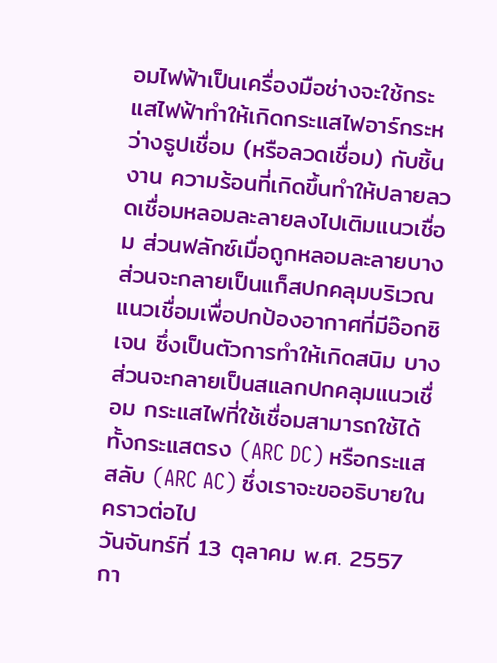อมไฟฟ้าเป็นเครื่องมือช่างจะใช้กระแสไฟฟ้าทำให้เกิดกระแสไฟอาร์กระหว่างธูปเชื่อม (หรือลวดเชื่อม) กับชิ้นงาน ความร้อนที่เกิดขึ้นทำให้ปลายลวดเชื่อมหลอมละลายลงไปเติมแนวเชื่อม ส่วนฟลักซ์เมื่อถูกหลอมละลายบางส่วนจะกลายเป็นแก็สปกคลุมบริเวณแนวเชื่อมเพื่อปกป้องอากาศที่มีอ๊อกซิเจน ซึ่งเป็นตัวการทำให้เกิดสนิม บางส่วนจะกลายเป็นสแลกปกคลุมแนวเชื่อม กระแสไฟที่ใช้เชื่อมสามารถใช้ได้ทั้งกระแสตรง (ARC DC) หรือกระแสสลับ (ARC AC) ซึ่งเราจะขออธิบายในคราวต่อไป
วันจันทร์ที่ 13 ตุลาคม พ.ศ. 2557
กา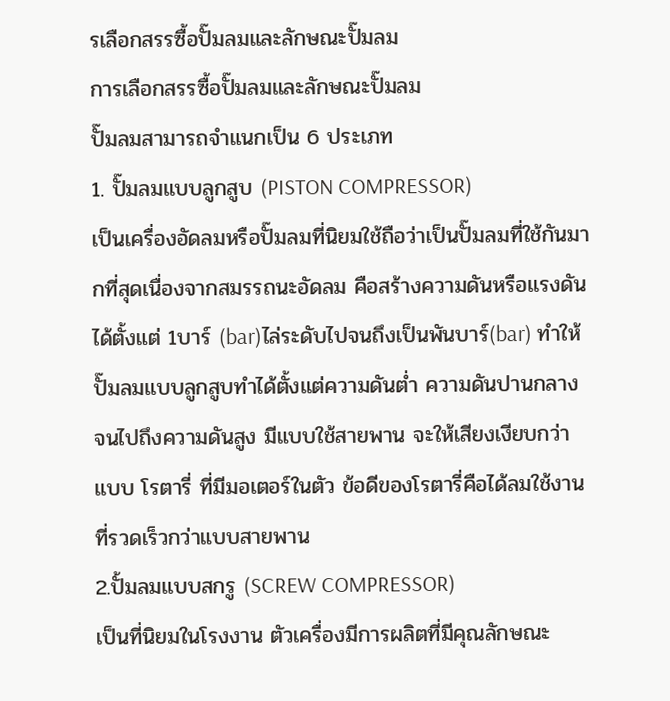รเลือกสรรซื้อปั๊มลมและลักษณะปั๊มลม
การเลือกสรรซื้อปั๊มลมและลักษณะปั๊มลม
ปั๊มลมสามารถจำแนกเป็น 6 ประเภท
1. ปั๊มลมแบบลูกสูบ (PISTON COMPRESSOR)
เป็นเครื่องอัดลมหรือปั๊มลมที่นิยมใช้ถือว่าเป็นปั๊มลมที่ใช้กันมากที่สุดเนื่องจากสมรรถนะอัดลม คือสร้างความดันหรือแรงดันได้ตั้งแต่ 1บาร์ (bar)ไล่ระดับไปจนถึงเป็นพันบาร์(bar) ทำให้ปั๊มลมแบบลูกสูบทำได้ตั้งแต่ความดันต่ำ ความดันปานกลาง จนไปถึงความดันสูง มีแบบใช้สายพาน จะให้เสียงเงียบกว่าแบบ โรตารี่ ที่มีมอเตอร์ในตัว ข้อดีของโรตารี่คือได้ลมใช้งานที่รวดเร็วกว่าแบบสายพาน
2.ปั้มลมแบบสกรู (SCREW COMPRESSOR)
เป็นที่นิยมในโรงงาน ตัวเครื่องมีการผลิตที่มีคุณลักษณะ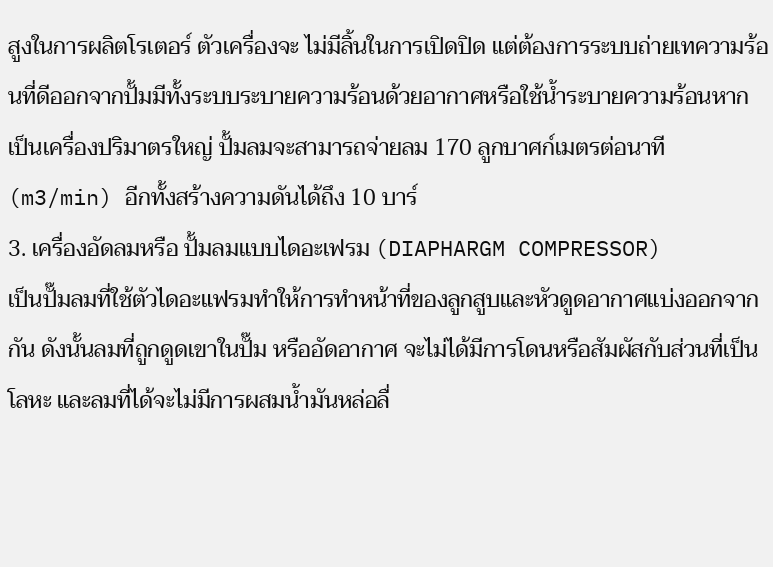สูงในการผลิตโรเตอร์ ตัวเครื่องจะ ไม่มีลิ้นในการเปิดปิด แต่ต้องการระบบถ่ายเทความร้อนที่ดีออกจากปั้มมีทั้งระบบระบายความร้อนด้วยอากาศหรือใช้น้ำระบายความร้อนหากเป็นเครื่องปริมาตรใหญ่ ปั้มลมจะสามารถจ่ายลม 170 ลูกบาศก์เมตรต่อนาที (m3/min) อีกทั้งสร้างความดันได้ถึง 10 บาร์
3. เครื่องอัดลมหรือ ปั้มลมแบบไดอะเฟรม (DIAPHARGM COMPRESSOR)
เป็นปั๊มลมที่ใช้ตัวไดอะแฟรมทำให้การทำหน้าที่ของลูกสูบและหัวดูดอากาศแบ่งออกจากกัน ดังนั้นลมที่ถูกดูดเขาในปั๊ม หรืออัดอากาศ จะไม่ได้มีการโดนหรือสัมผัสกับส่วนที่เป็นโลหะ และลมที่ได้จะไม่มีการผสมน้ำมันหล่อลื่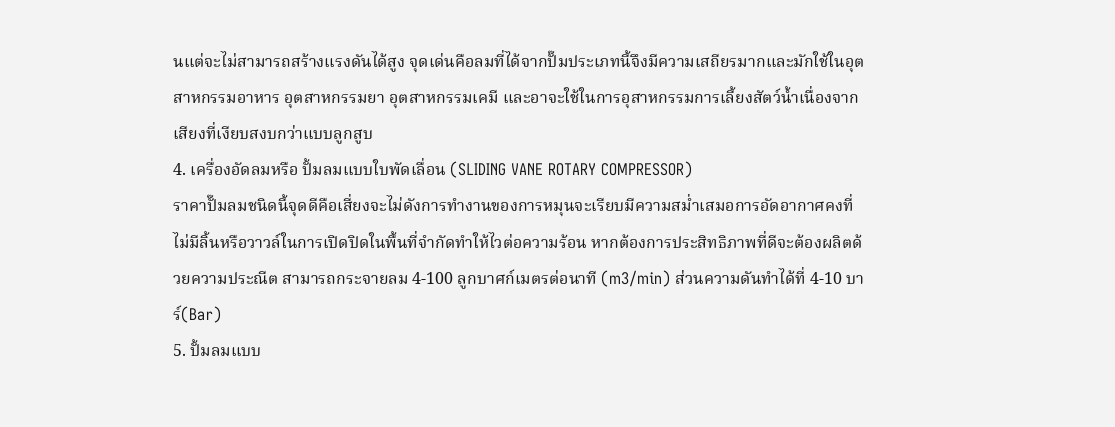นแต่จะไม่สามารถสร้างแรงดันได้สูง จุดเด่นคือลมที่ได้จากปั๊มประเภทนี้จึงมีความเสถียรมากและมักใช้ในอุตสาหกรรมอาหาร อุตสาหกรรมยา อุตสาหกรรมเคมี และอาจะใช้ในการอุสาหกรรมการเลี้ยงสัตว์น้ำเนื่องจากเสียงที่เงียบสงบกว่าแบบลูกสูบ
4. เครื่องอัดลมหรือ ปั้มลมแบบใบพัดเลื่อน (SLIDING VANE ROTARY COMPRESSOR)
ราคาปั๊มลมชนิดนี้จุดดีคือเสี่ยงจะไม่ดังการทำงานของการหมุนจะเรียบมีความสม่ำเสมอการอัดอากาศคงที่ ไม่มีลิ้นหรือวาวล์ในการเปิดปิดในพื้นที่จำกัดทำให้ไวต่อความร้อน หากต้องการประสิทธิภาพที่ดีจะต้องผลิตด้วยความประณีต สามารถกระจายลม 4-100 ลูกบาศก์เมตรต่อนาที (m3/min) ส่วนความดันทำได้ที่ 4-10 บาร์(Bar)
5. ปั้มลมแบบ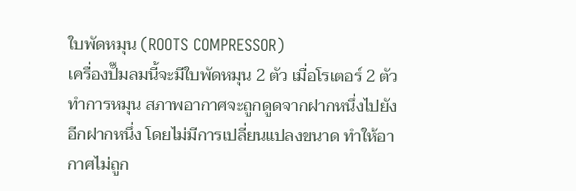ใบพัดหมุน (ROOTS COMPRESSOR)
เครื่องปั๊มลมนี้จะมีใบพัดหมุน 2 ตัว เมื่อโรเตอร์ 2 ตัวทำการหมุน สภาพอากาศจะถูกดูดจากฝากหนึ่งไปยังอีกฝากหนึ่ง โดยไม่มีการเปลี่ยนแปลงขนาด ทำให้อากาศไม่ถูก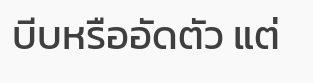บีบหรืออัดตัว แต่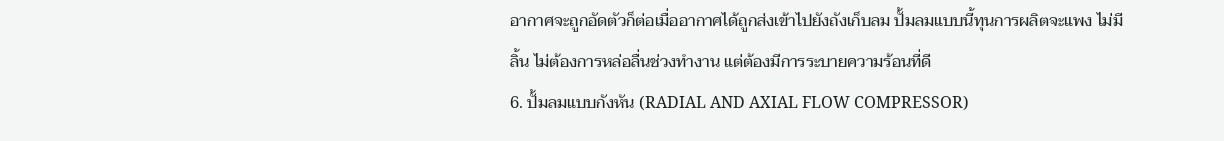อากาศจะถูกอัดตัวก็ต่อเมื่ออากาศได้ถูกส่งเข้าไปยังถังเก็บลม ปั้มลมแบบนี้ทุนการผลิตจะแพง ไม่มีลิ้น ไม่ต้องการหล่อลื่นช่วงทำงาน แต่ต้องมีการระบายความร้อนที่ดี
6. ปั้มลมแบบกังหัน (RADIAL AND AXIAL FLOW COMPRESSOR)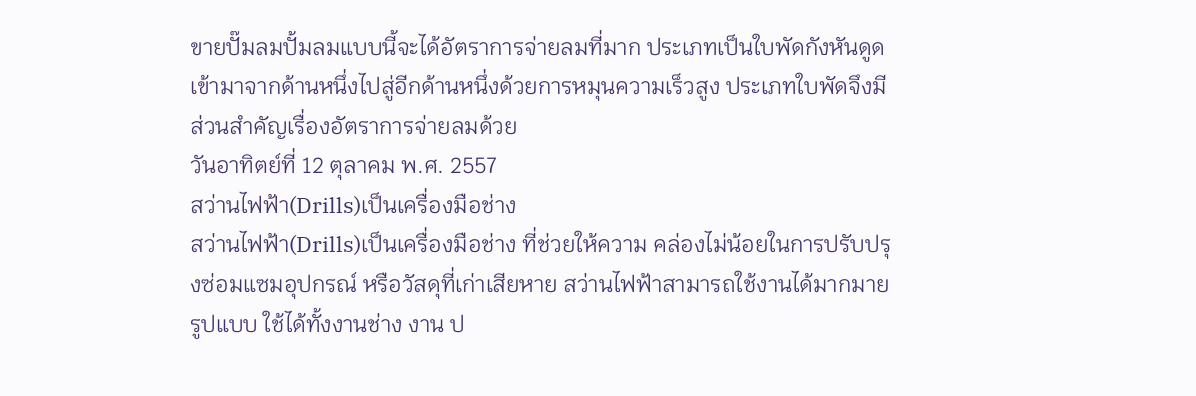ขายปั๊มลมปั้มลมแบบนี้จะได้อัตราการจ่ายลมที่มาก ประเภทเป็นใบพัดกังหันดูดเข้ามาจากด้านหนึ่งไปสู่อีกด้านหนึ่งด้วยการหมุนความเร็วสูง ประเภทใบพัดจึงมีส่วนสำคัญเรื่องอัตราการจ่ายลมด้วย
วันอาทิตย์ที่ 12 ตุลาคม พ.ศ. 2557
สว่านไฟฟ้า(Drills)เป็นเครื่องมือช่าง
สว่านไฟฟ้า(Drills)เป็นเครื่องมือช่าง ที่ช่วยให้ความ คล่องไม่น้อยในการปรับปรุงซ่อมแซมอุปกรณ์ หรือวัสดุที่เก่าเสียหาย สว่านไฟฟ้าสามารถใช้งานได้มากมายรูปแบบ ใช้ได้ทั้งงานช่าง งาน ป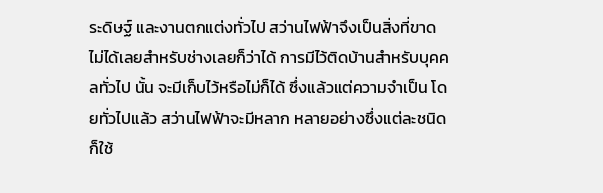ระดิษฐ์ และงานตกแต่งทั่วไป สว่านไฟฟ้าจึงเป็นสิ่งที่ขาดไม่ได้เลยสำหรับช่างเลยก็ว่าได้ การมีไว้ติดบ้านสำหรับบุคคลทั่วไป นั้น จะมีเก็บไว้หรือไม่ก็ได้ ซึ่งแล้วแต่ความจำเป็น โดยทั่วไปแล้ว สว่านไฟฟ้าจะมีหลาก หลายอย่างซึ่งแต่ละชนิดก็ใช้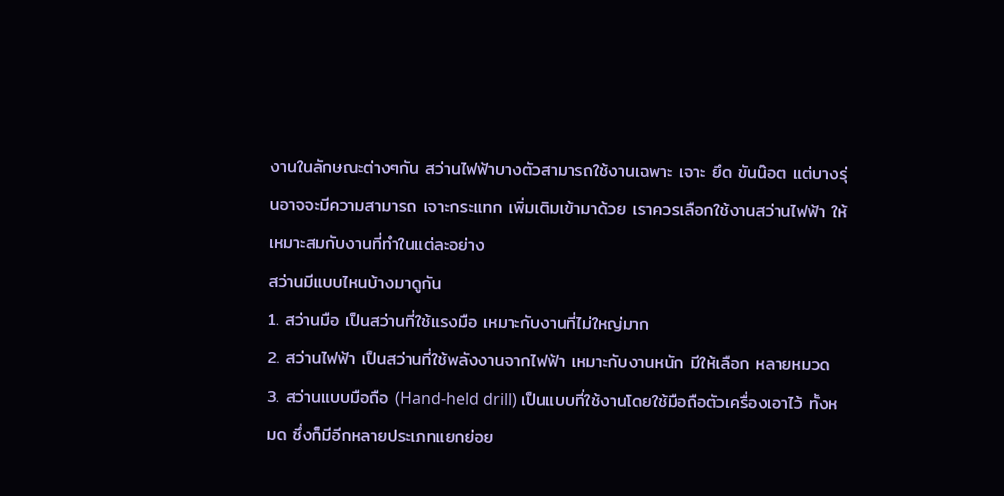งานในลักษณะต่างๆกัน สว่านไฟฟ้าบางตัวสามารถใช้งานเฉพาะ เจาะ ยึด ขันน๊อต แต่บางรุ่นอาจจะมีความสามารถ เจาะกระแทก เพิ่มเติมเข้ามาด้วย เราควรเลือกใช้งานสว่านไฟฟ้า ให้เหมาะสมกับงานที่ทำในแต่ละอย่าง
สว่านมีแบบไหนบ้างมาดูกัน
1. สว่านมือ เป็นสว่านที่ใช้แรงมือ เหมาะกับงานที่ไม่ใหญ่มาก
2. สว่านไฟฟ้า เป็นสว่านที่ใช้พลังงานจากไฟฟ้า เหมาะกับงานหนัก มีให้เลือก หลายหมวด
3. สว่านแบบมือถือ (Hand-held drill) เป็นแบบที่ใช้งานโดยใช้มือถือตัวเครื่องเอาไว้ ทั้งหมด ซึ่งก็มีอีกหลายประเภทแยกย่อย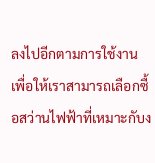ลงไปอีกตามการใช้งานเพื่อให้เราสามารถเลือกซื้อสว่านไฟฟ้าที่เหมาะกับง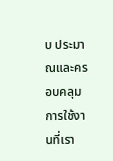บ ประมาณและครอบคลุมการใช้งานที่เรา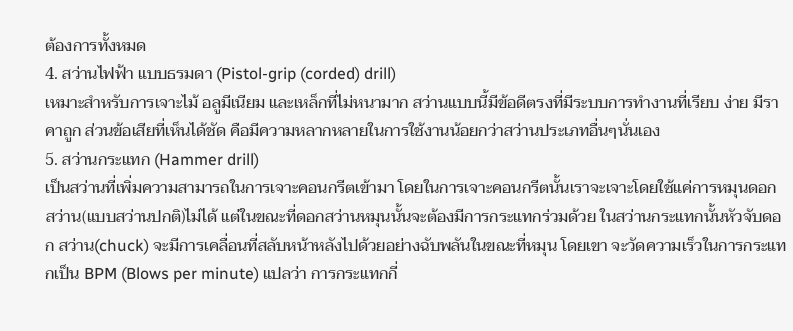ต้องการทั้งหมด
4. สว่านไฟฟ้า แบบธรมดา (Pistol-grip (corded) drill)
เหมาะสำหรับการเจาะไม้ อลูมีเนียม และเหล็กที่ไม่หนามาก สว่านแบบนี้มีข้อดีตรงที่มีระบบการทำงานที่เรียบ ง่าย มีราคาถูก ส่วนข้อเสียที่เห็นได้ชัด คือมีความหลากหลายในการใช้งานน้อยกว่าสว่านประเภทอื่นๆนั่นเอง
5. สว่านกระแทก (Hammer drill)
เป็นสว่านที่เพิ่มความสามารถในการเจาะคอนกรีตเข้ามา โดยในการเจาะคอนกรีตนั้นเราจะเจาะโดยใช้แค่การหมุนดอก สว่าน(แบบสว่านปกติ)ไม่ได้ แต่ในขณะที่ดอกสว่านหมุนนั้นจะต้องมีการกระแทกร่วมด้วย ในสว่านกระแทกนั้นหัวจับดอก สว่าน(chuck) จะมีการเคลื่อนที่สลับหน้าหลังไปด้วยอย่างฉับพลันในขณะที่หมุน โดยเขา จะวัดความเร็วในการกระแทกเป็น BPM (Blows per minute) แปลว่า การกระแทกกี่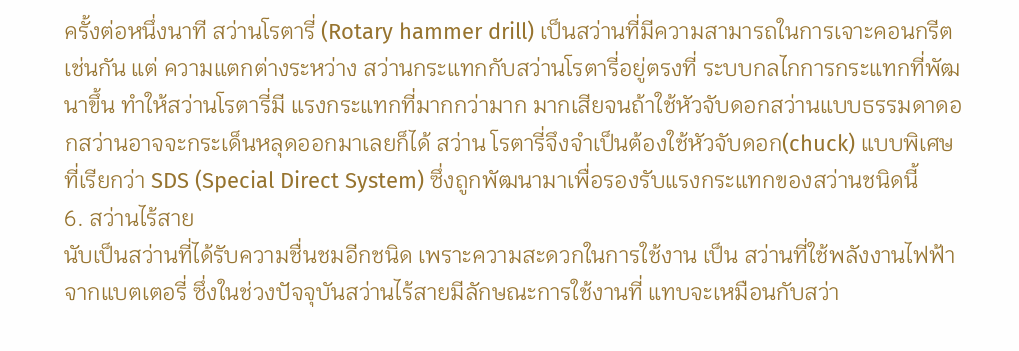ครั้งต่อหนึ่งนาที สว่านโรตารี่ (Rotary hammer drill) เป็นสว่านที่มีความสามารถในการเจาะคอนกรีตเช่นกัน แต่ ความแตกต่างระหว่าง สว่านกระแทกกับสว่านโรตารี่อยู่ตรงที่ ระบบกลไกการกระแทกที่พัฒนาขึ้น ทำให้สว่านโรตารี่มี แรงกระแทกที่มากกว่ามาก มากเสียจนถ้าใช้หัวจับดอกสว่านแบบธรรมดาดอกสว่านอาจจะกระเด็นหลุดออกมาเลยก็ได้ สว่าน โรตารี่จึงจำเป็นต้องใช้หัวจับดอก(chuck) แบบพิเศษที่เรียกว่า SDS (Special Direct System) ซึ่งถูกพัฒนามาเพื่อรองรับแรงกระแทกของสว่านชนิดนี้
6. สว่านไร้สาย
นับเป็นสว่านที่ได้รับความชื่นชมอีกชนิด เพราะความสะดวกในการใช้งาน เป็น สว่านที่ใช้พลังงานไฟฟ้าจากแบตเตอรี่ ซึ่งในช่วงปัจจุบันสว่านไร้สายมีลักษณะการใช้งานที่ แทบจะเหมือนกับสว่า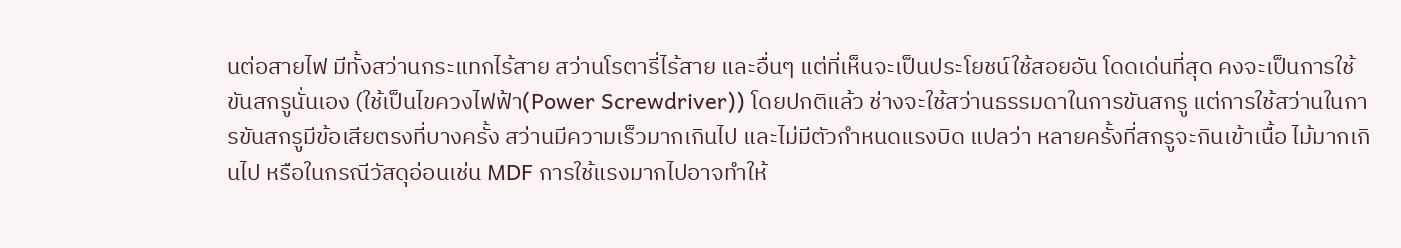นต่อสายไฟ มีทั้งสว่านกระแทกไร้สาย สว่านโรตารี่ไร้สาย และอื่นๆ แต่ที่เห็นจะเป็นประโยชน์ใช้สอยอัน โดดเด่นที่สุด คงจะเป็นการใช้ขันสกรูนั่นเอง (ใช้เป็นไขควงไฟฟ้า(Power Screwdriver)) โดยปกติแล้ว ช่างจะใช้สว่านธรรมดาในการขันสกรู แต่การใช้สว่านในการขันสกรูมีข้อเสียตรงที่บางครั้ง สว่านมีความเร็วมากเกินไป และไม่มีตัวกำหนดแรงบิด แปลว่า หลายครั้งที่สกรูจะกินเข้าเนื้อ ไม้มากเกินไป หรือในกรณีวัสดุอ่อนเช่น MDF การใช้แรงมากไปอาจทำให้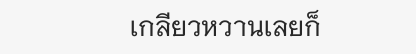เกลียวหวานเลยก็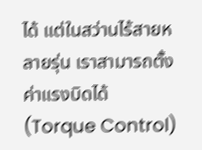ได้ แต่ในสว่านไร้สายหลายรุ่น เราสามารถตั้งค่าแรงบิดได้ (Torque Control)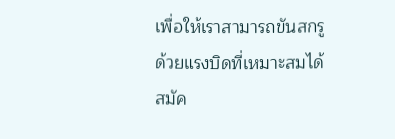เพื่อให้เราสามารถขันสกรูด้วยแรงบิดที่เหมาะสมได้
สมัค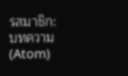รสมาชิก:
บทความ (Atom)